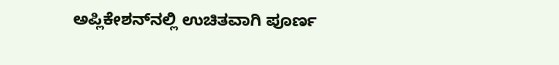ಅಪ್ಲಿಕೇಶನ್‌ನಲ್ಲಿ ಉಚಿತವಾಗಿ ಪೂರ್ಣ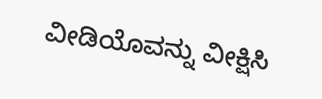ವೀಡಿಯೊವನ್ನು ವೀಕ್ಷಿಸಿ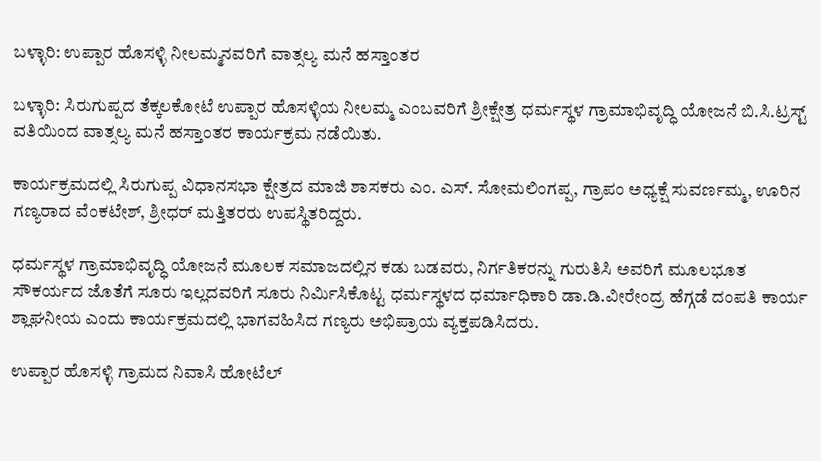ಬಳ್ಳಾರಿ: ಉಪ್ಪಾರ ಹೊಸಳ್ಳಿ ನೀಲಮ್ಮನವರಿಗೆ ವಾತ್ಸಲ್ಯ ಮನೆ ಹಸ್ತಾಂತರ

ಬಳ್ಳಾರಿ: ಸಿರುಗುಪ್ಪದ ತೆಕ್ಕಲಕೋಟೆ ಉಪ್ಪಾರ ಹೊಸಳ್ಳಿಯ ನೀಲಮ್ಮ ಎಂಬವರಿಗೆ ಶ್ರೀಕ್ಷೇತ್ರ ಧರ್ಮಸ್ಥಳ ಗ್ರಾಮಾಭಿವೃದ್ಧಿ ಯೋಜನೆ ಬಿ.ಸಿ.ಟ್ರಸ್ಟ್ ವತಿಯಿಂದ ವಾತ್ಸಲ್ಯ ಮನೆ ಹಸ್ತಾಂತರ ಕಾರ್ಯಕ್ರಮ ನಡೆಯಿತು.

ಕಾರ್ಯಕ್ರಮದಲ್ಲಿ ಸಿರುಗುಪ್ಪ ವಿಧಾನಸಭಾ ಕ್ಷೇತ್ರದ ಮಾಜಿ ಶಾಸಕರು ಎಂ. ಎಸ್. ಸೋಮಲಿಂಗಪ್ಪ, ಗ್ರಾಪಂ ಅಧ್ಯಕ್ಷೆ ಸುವರ್ಣಮ್ಮ, ಊರಿನ ಗಣ್ಯರಾದ ವೆಂಕಟೇಶ್, ಶ್ರೀಧರ್ ಮತ್ತಿತರರು ಉಪಸ್ಥಿತರಿದ್ದರು.

ಧರ್ಮಸ್ಥಳ ಗ್ರಾಮಾಭಿವೃದ್ಧಿ ಯೋಜನೆ ಮೂಲಕ ಸಮಾಜದಲ್ಲಿನ ಕಡು ಬಡವರು, ನಿರ್ಗತಿಕರನ್ನು ಗುರುತಿಸಿ ಅವರಿಗೆ ಮೂಲಭೂತ ಸೌಕರ್ಯದ ಜೊತೆಗೆ ಸೂರು ಇಲ್ಲದವರಿಗೆ ಸೂರು ನಿರ್ಮಿಸಿಕೊಟ್ಟ ಧರ್ಮಸ್ಥಳದ ಧರ್ಮಾಧಿಕಾರಿ ಡಾ.ಡಿ.ವೀರೇಂದ್ರ ಹೆಗ್ಗಡೆ ದಂಪತಿ ಕಾರ್ಯ ಶ್ಲಾಘನೀಯ ಎಂದು ಕಾರ್ಯಕ್ರಮದಲ್ಲಿ ಭಾಗವಹಿಸಿದ ಗಣ್ಯರು ಅಭಿಪ್ರಾಯ ವ್ಯಕ್ತಪಡಿಸಿದರು.

ಉಪ್ಪಾರ ಹೊಸಳ್ಳಿ ಗ್ರಾಮದ ನಿವಾಸಿ ಹೋಟೆಲ್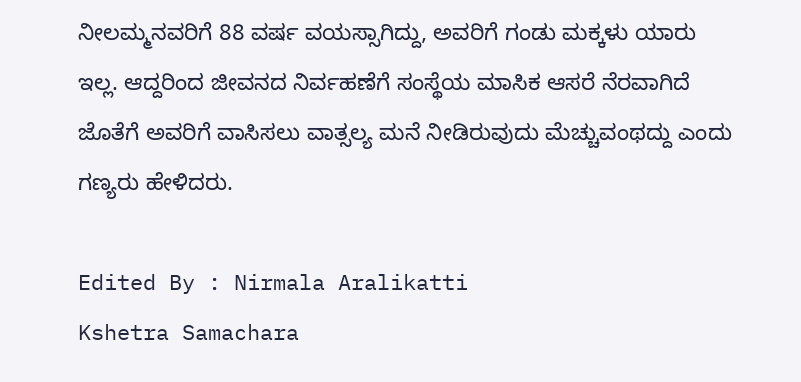ನೀಲಮ್ಮನವರಿಗೆ 88 ವರ್ಷ ವಯಸ್ಸಾಗಿದ್ದು, ಅವರಿಗೆ ಗಂಡು ಮಕ್ಕಳು ಯಾರು ಇಲ್ಲ. ಆದ್ದರಿಂದ ಜೀವನದ ನಿರ್ವಹಣೆಗೆ ಸಂಸ್ಥೆಯ ಮಾಸಿಕ ಆಸರೆ ನೆರವಾಗಿದೆ ಜೊತೆಗೆ ಅವರಿಗೆ ವಾಸಿಸಲು ವಾತ್ಸಲ್ಯ ಮನೆ ನೀಡಿರುವುದು ಮೆಚ್ಚುವಂಥದ್ದು ಎಂದು ಗಣ್ಯರು ಹೇಳಿದರು.

Edited By : Nirmala Aralikatti
Kshetra Samachara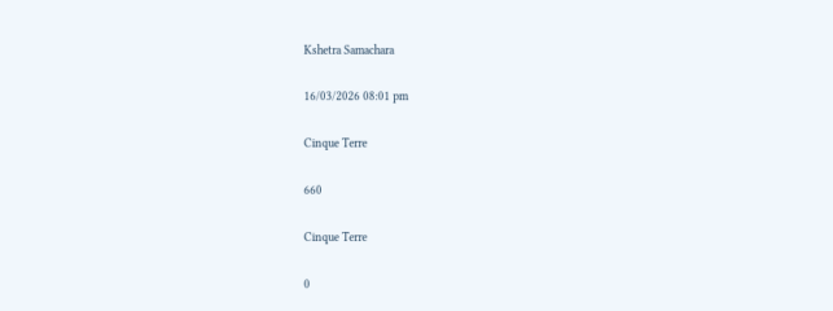Kshetra Samachara

16/03/2026 08:01 pm

Cinque Terre

660

Cinque Terre

0